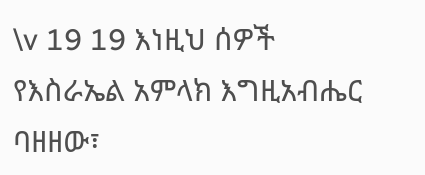\v 19 19 እነዚህ ሰዎች የእስራኤል አምላክ እግዚአብሔር ባዘዘው፣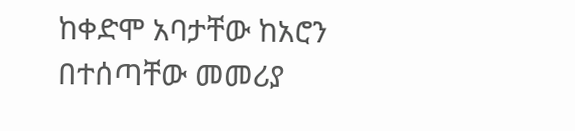ከቀድሞ አባታቸው ከአሮን በተሰጣቸው መመሪያ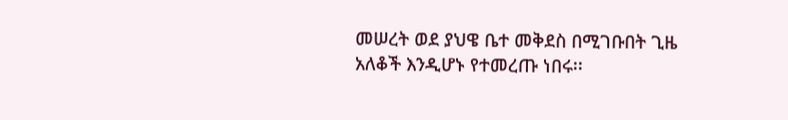መሠረት ወደ ያህዌ ቤተ መቅደስ በሚገቡበት ጊዜ አለቆች እንዲሆኑ የተመረጡ ነበሩ፡፡